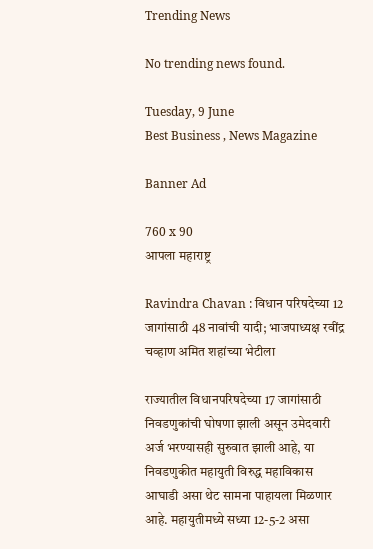Trending News

No trending news found.

Tuesday, 9 June
Best Business , News Magazine

Banner Ad

760 x 90
आपला महाराष्ट्र

Ravindra Chavan : विधान परिषदेच्या 12 जागांसाठी 48 नावांची यादी; भाजपाध्यक्ष रवींद्र चव्हाण अमित शहांच्या भेटीला

राज्यातील विधानपरिषदेच्या 17 जागांसाठी निवडणुकांची घोषणा झाली असून उमेदवारी अर्ज भरण्यासही सुरुवात झाली आहे, या निवडणुकीत महायुती विरुद्ध महाविकास आघाडी असा थेट सामना पाहायला मिळणार आहे. महायुतीमध्ये सध्या 12-5-2 असा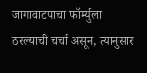जागावाटपाचा फॉर्म्युला ठरल्याची चर्चा असून, त्यानुसार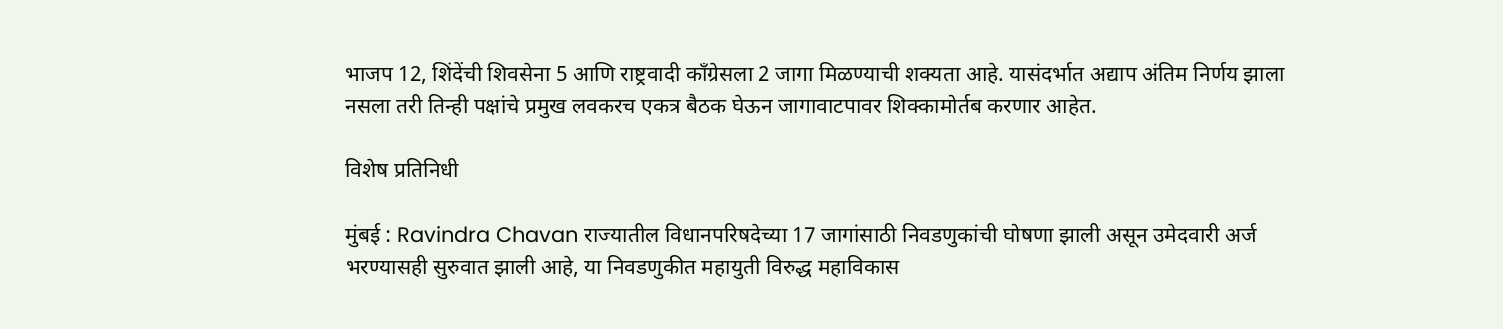भाजप 12, शिंदेंची शिवसेना 5 आणि राष्ट्रवादी काँग्रेसला 2 जागा मिळण्याची शक्यता आहे. यासंदर्भात अद्याप अंतिम निर्णय झाला नसला तरी तिन्ही पक्षांचे प्रमुख लवकरच एकत्र बैठक घेऊन जागावाटपावर शिक्कामोर्तब करणार आहेत.

विशेष प्रतिनिधी

मुंबई : Ravindra Chavan राज्यातील विधानपरिषदेच्या 17 जागांसाठी निवडणुकांची घोषणा झाली असून उमेदवारी अर्ज भरण्यासही सुरुवात झाली आहे, या निवडणुकीत महायुती विरुद्ध महाविकास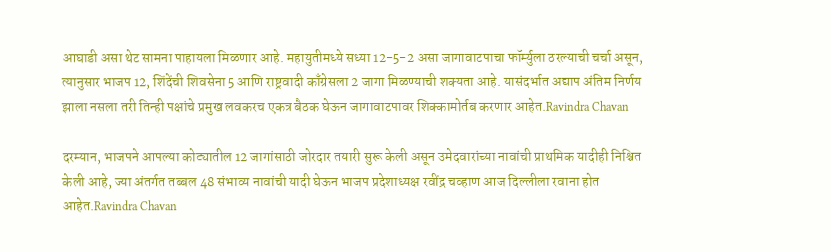आघाडी असा थेट सामना पाहायला मिळणार आहे. महायुतीमध्ये सध्या 12-5-2 असा जागावाटपाचा फॉर्म्युला ठरल्याची चर्चा असून, त्यानुसार भाजप 12, शिंदेंची शिवसेना 5 आणि राष्ट्रवादी काँग्रेसला 2 जागा मिळण्याची शक्यता आहे. यासंदर्भात अद्याप अंतिम निर्णय झाला नसला तरी तिन्ही पक्षांचे प्रमुख लवकरच एकत्र बैठक घेऊन जागावाटपावर शिक्कामोर्तब करणार आहेत.Ravindra Chavan

दरम्यान, भाजपने आपल्या कोट्यातील 12 जागांसाठी जोरदार तयारी सुरू केली असून उमेदवारांच्या नावांची प्राथमिक यादीही निश्चित केली आहे, ज्या अंतर्गत तब्बल 48 संभाव्य नावांची यादी घेऊन भाजप प्रदेशाध्यक्ष रवींद्र चव्हाण आज दिल्लीला रवाना होत आहेत.Ravindra Chavan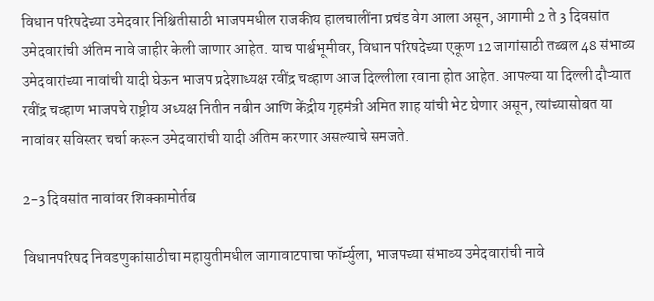विधान परिषदेच्या उमेदवार निश्चितीसाठी भाजपमधील राजकीय हालचालींना प्रचंड वेग आला असून, आगामी 2 ते 3 दिवसांत उमेदवारांची अंतिम नावे जाहीर केली जाणार आहेत. याच पार्श्वभूमीवर, विधान परिषदेच्या एकूण 12 जागांसाठी तब्बल 48 संभाव्य उमेदवारांच्या नावांची यादी घेऊन भाजप प्रदेशाध्यक्ष रवींद्र चव्हाण आज दिल्लीला रवाना होत आहेत. आपल्या या दिल्ली दौऱ्यात रवींद्र चव्हाण भाजपचे राष्ट्रीय अध्यक्ष नितीन नबीन आणि केंद्रीय गृहमंत्री अमित शाह यांची भेट घेणार असून, त्यांच्यासोबत या नावांवर सविस्तर चर्चा करून उमेदवारांची यादी अंतिम करणार असल्याचे समजते.

2-3 दिवसांत नावांवर शिक्कामोर्तब

विधानपरिषद निवडणुकांसाठीचा महायुतीमधील जागावाटपाचा फॉर्म्युला, भाजपच्या संभाव्य उमेदवारांची नावे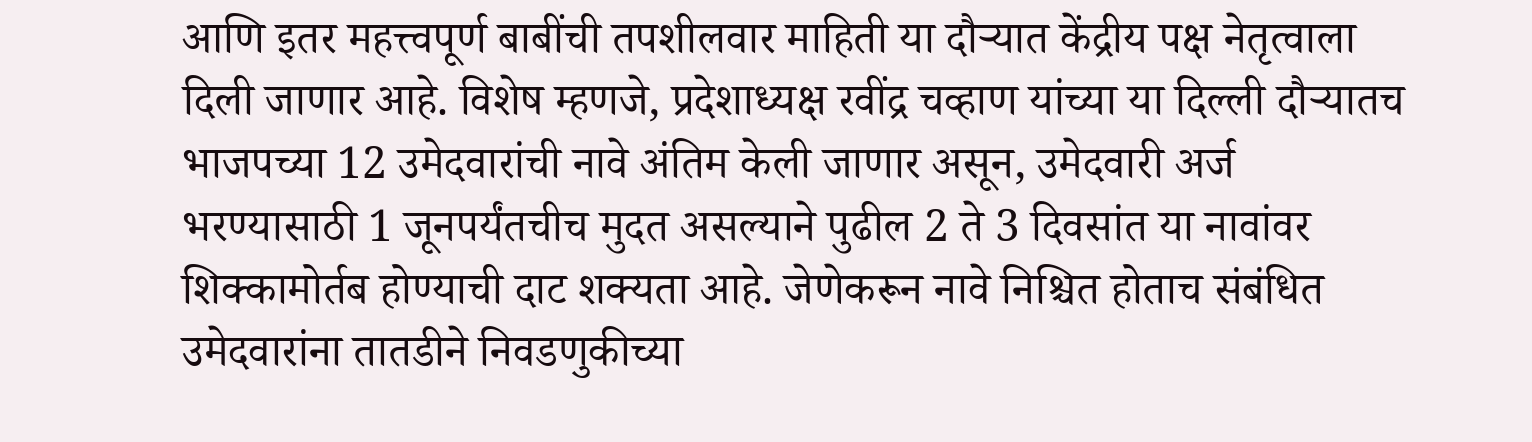आणि इतर महत्त्वपूर्ण बाबींची तपशीलवार माहिती या दौऱ्यात केंद्रीय पक्ष नेतृत्वाला दिली जाणार आहे. विशेष म्हणजे, प्रदेशाध्यक्ष रवींद्र चव्हाण यांच्या या दिल्ली दौऱ्यातच भाजपच्या 12 उमेदवारांची नावे अंतिम केली जाणार असून, उमेदवारी अर्ज भरण्यासाठी 1 जूनपर्यंतचीच मुदत असल्याने पुढील 2 ते 3 दिवसांत या नावांवर शिक्कामोर्तब होण्याची दाट शक्यता आहे. जेणेकरून नावे निश्चित होताच संबंधित उमेदवारांना तातडीने निवडणुकीच्या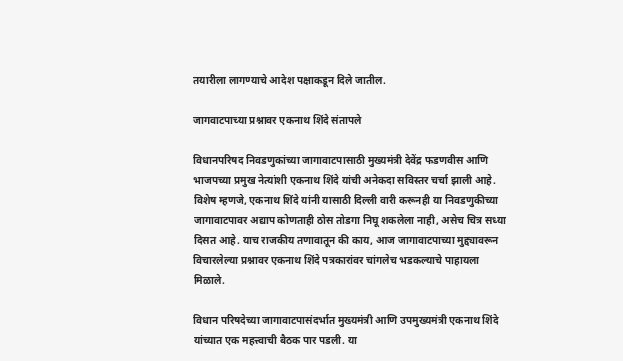तयारीला लागण्याचे आदेश पक्षाकडून दिले जातील.

जागवाटपाच्या प्रश्नावर एकनाथ शिंदे संतापले

विधानपरिषद निवडणुकांच्या जागावाटपासाठी मुख्यमंत्री देवेंद्र फडणवीस आणि भाजपच्या प्रमुख नेत्यांशी एकनाथ शिंदे यांची अनेकदा सविस्तर चर्चा झाली आहे. विशेष म्हणजे, एकनाथ शिंदे यांनी यासाठी दिल्ली वारी करूनही या निवडणुकीच्या जागावाटपावर अद्याप कोणताही ठोस तोडगा निघू शकलेला नाही, असेच चित्र सध्या दिसत आहे. याच राजकीय तणावातून की काय, आज जागावाटपाच्या मुद्द्यावरून विचारलेल्या प्रश्नावर एकनाथ शिंदे पत्रकारांवर चांगलेच भडकल्याचे पाहायला मिळाले.

विधान परिषदेच्या जागावाटपासंदर्भात मुख्यमंत्री आणि उपमुख्यमंत्री एकनाथ शिंदे यांच्यात एक महत्त्वाची बैठक पार पडली. या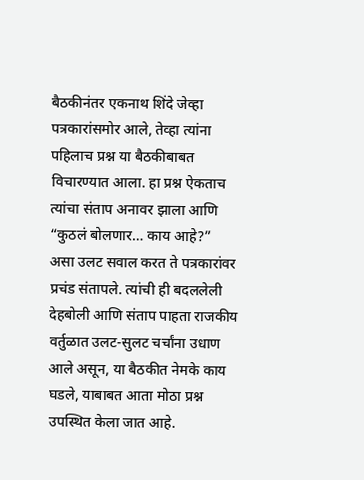बैठकीनंतर एकनाथ शिंदे जेव्हा पत्रकारांसमोर आले, तेव्हा त्यांना पहिलाच प्रश्न या बैठकीबाबत विचारण्यात आला. हा प्रश्न ऐकताच त्यांचा संताप अनावर झाला आणि “कुठलं बोलणार… काय आहे?” असा उलट सवाल करत ते पत्रकारांवर प्रचंड संतापले. त्यांची ही बदललेली देहबोली आणि संताप पाहता राजकीय वर्तुळात उलट-सुलट चर्चांना उधाण आले असून, या बैठकीत नेमके काय घडले, याबाबत आता मोठा प्रश्न उपस्थित केला जात आहे.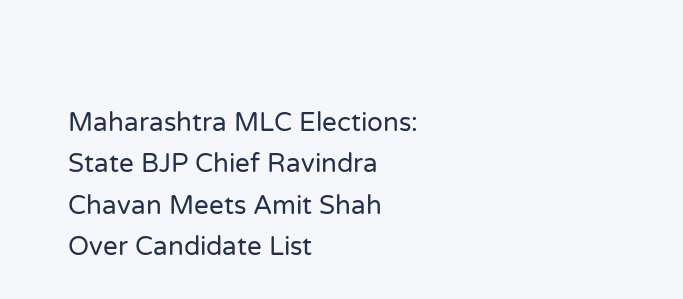Maharashtra MLC Elections: State BJP Chief Ravindra Chavan Meets Amit Shah Over Candidate List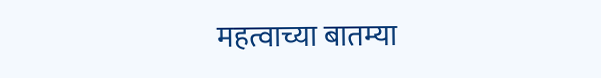महत्वाच्या बातम्या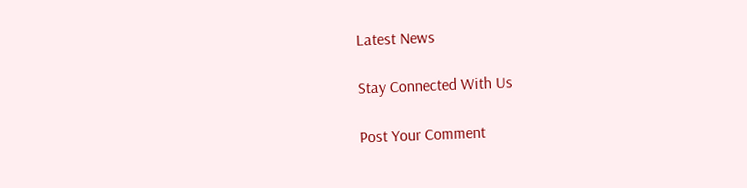Latest News

Stay Connected With Us

Post Your Comment